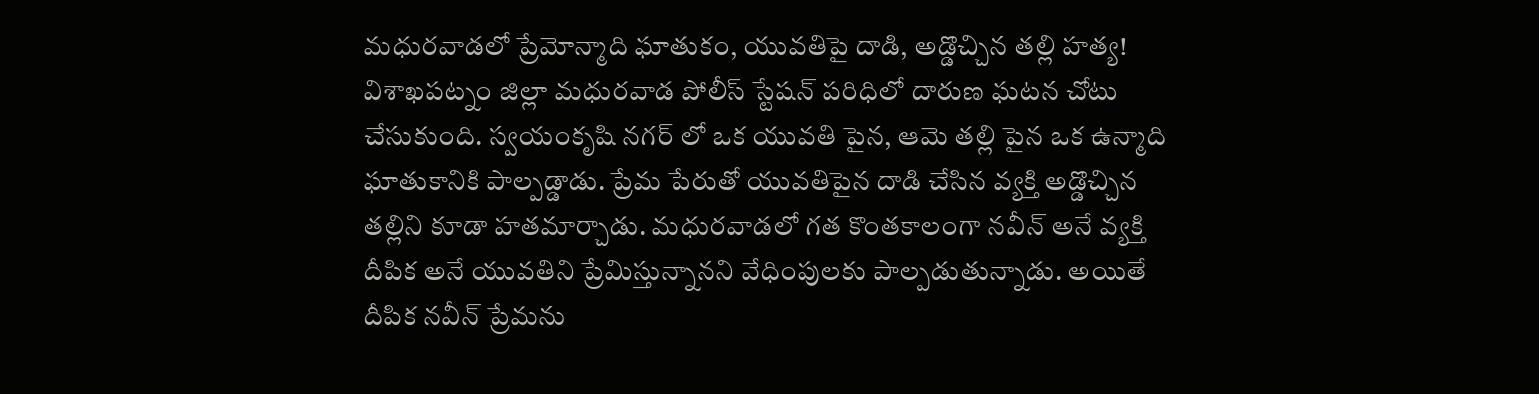మధురవాడలో ప్రేమోన్మాది ఘాతుకం, యువతిపై దాడి, అడ్డొచ్చిన తల్లి హత్య!
విశాఖపట్నం జిల్లా మధురవాడ పోలీస్ స్టేషన్ పరిధిలో దారుణ ఘటన చోటు చేసుకుంది. స్వయంకృషి నగర్ లో ఒక యువతి పైన, ఆమె తల్లి పైన ఒక ఉన్మాది ఘాతుకానికి పాల్పడ్డాడు. ప్రేమ పేరుతో యువతిపైన దాడి చేసిన వ్యక్తి అడ్డొచ్చిన తల్లిని కూడా హతమార్చాడు. మధురవాడలో గత కొంతకాలంగా నవీన్ అనే వ్యక్తి దీపిక అనే యువతిని ప్రేమిస్తున్నానని వేధింపులకు పాల్పడుతున్నాడు. అయితే దీపిక నవీన్ ప్రేమను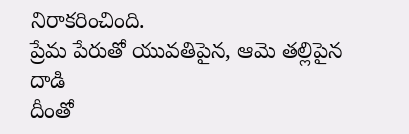నిరాకరించింది.
ప్రేమ పేరుతో యువతిపైన, ఆమె తల్లిపైన దాడి
దీంతో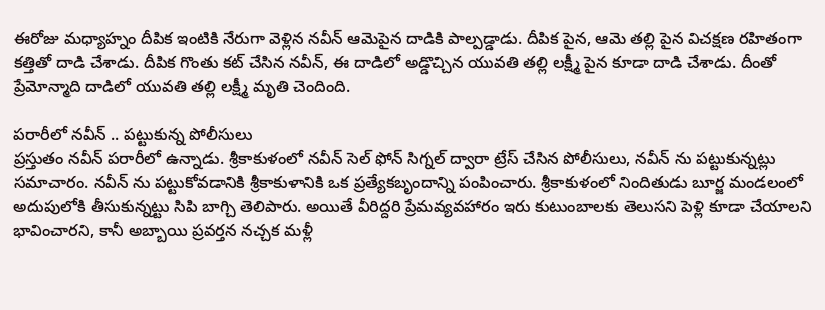ఈరోజు మధ్యాహ్నం దీపిక ఇంటికి నేరుగా వెళ్లిన నవీన్ ఆమెపైన దాడికి పాల్పడ్డాడు. దీపిక పైన, ఆమె తల్లి పైన విచక్షణ రహితంగా కత్తితో దాడి చేశాడు. దీపిక గొంతు కట్ చేసిన నవీన్, ఈ దాడిలో అడ్డొచ్చిన యువతి తల్లి లక్ష్మీ పైన కూడా దాడి చేశాడు. దీంతో ప్రేమోన్మాది దాడిలో యువతి తల్లి లక్ష్మీ మృతి చెందింది.

పరారీలో నవీన్ .. పట్టుకున్న పోలీసులు
ప్రస్తుతం నవీన్ పరారీలో ఉన్నాడు. శ్రీకాకుళంలో నవీన్ సెల్ ఫోన్ సిగ్నల్ ద్వారా ట్రేస్ చేసిన పోలీసులు, నవీన్ ను పట్టుకున్నట్లు సమాచారం. నవీన్ ను పట్టుకోవడానికి శ్రీకాకుళానికి ఒక ప్రత్యేకబృందాన్ని పంపించారు. శ్రీకాకుళంలో నిందితుడు బూర్జ మండలంలో అదుపులోకి తీసుకున్నట్టు సిపి బాగ్చి తెలిపారు. అయితే వీరిద్దరి ప్రేమవ్యవహారం ఇరు కుటుంబాలకు తెలుసని పెళ్లి కూడా చేయాలని భావించారని, కానీ అబ్బాయి ప్రవర్తన నచ్చక మళ్లీ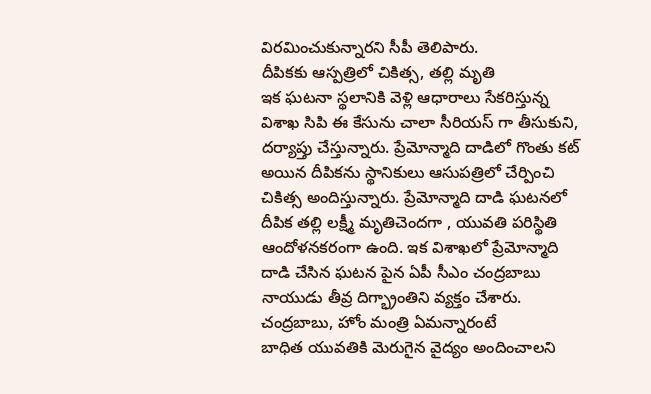విరమించుకున్నారని సీపీ తెలిపారు.
దీపికకు ఆస్పత్రిలో చికిత్స, తల్లి మృతి
ఇక ఘటనా స్థలానికి వెళ్లి ఆధారాలు సేకరిస్తున్న విశాఖ సిపి ఈ కేసును చాలా సీరియస్ గా తీసుకుని, దర్యాప్తు చేస్తున్నారు. ప్రేమోన్మాది దాడిలో గొంతు కట్ అయిన దీపికను స్థానికులు ఆసుపత్రిలో చేర్పించి చికిత్స అందిస్తున్నారు. ప్రేమోన్మాది దాడి ఘటనలో దీపిక తల్లి లక్ష్మీ మృతిచెందగా , యువతి పరిస్థితి ఆందోళనకరంగా ఉంది. ఇక విశాఖలో ప్రేమోన్మాది దాడి చేసిన ఘటన పైన ఏపీ సీఎం చంద్రబాబు నాయుడు తీవ్ర దిగ్భ్రాంతిని వ్యక్తం చేశారు.
చంద్రబాబు, హోం మంత్రి ఏమన్నారంటే
బాధిత యువతికి మెరుగైన వైద్యం అందించాలని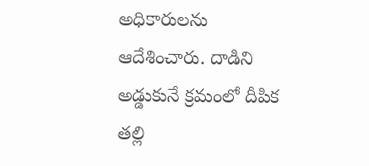అధికారులను ఆదేశించారు. దాడిని అడ్డుకునే క్రమంలో దీపిక తల్లి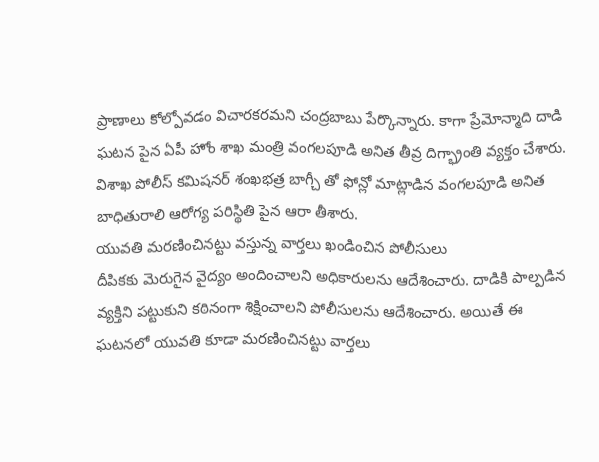ప్రాణాలు కోల్పోవడం విచారకరమని చంద్రబాబు పేర్కొన్నారు. కాగా ప్రేమోన్మాది దాడి ఘటన పైన ఏపీ హోం శాఖ మంత్రి వంగలపూడి అనిత తీవ్ర దిగ్భ్రాంతి వ్యక్తం చేశారు. విశాఖ పోలీస్ కమిషనర్ శంఖభత్ర బాగ్చీ తో ఫోన్లో మాట్లాడిన వంగలపూడి అనిత బాధితురాలి ఆరోగ్య పరిస్థితి పైన ఆరా తీశారు.
యువతి మరణించినట్టు వస్తున్న వార్తలు ఖండించిన పోలీసులు
దీపికకు మెరుగైన వైద్యం అందించాలని అధికారులను ఆదేశించారు. దాడికి పాల్పడిన వ్యక్తిని పట్టుకుని కఠినంగా శిక్షించాలని పోలీసులను ఆదేశించారు. అయితే ఈ ఘటనలో యువతి కూడా మరణించినట్టు వార్తలు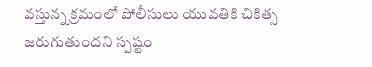వస్తున్న క్రమంలో పోలీసులు యువతికి చికిత్స జరుగుతుందని స్పష్టం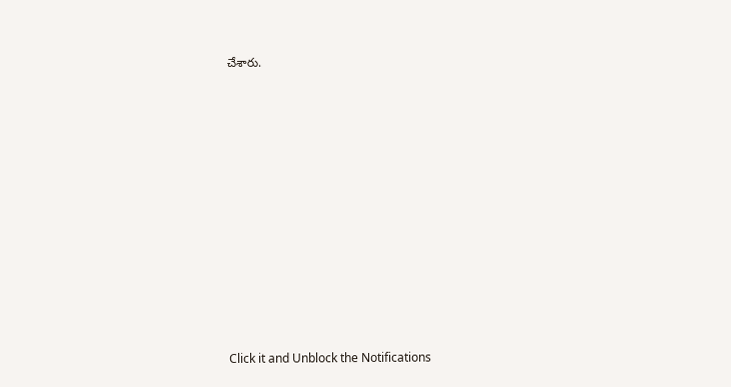చేశారు.












Click it and Unblock the Notifications